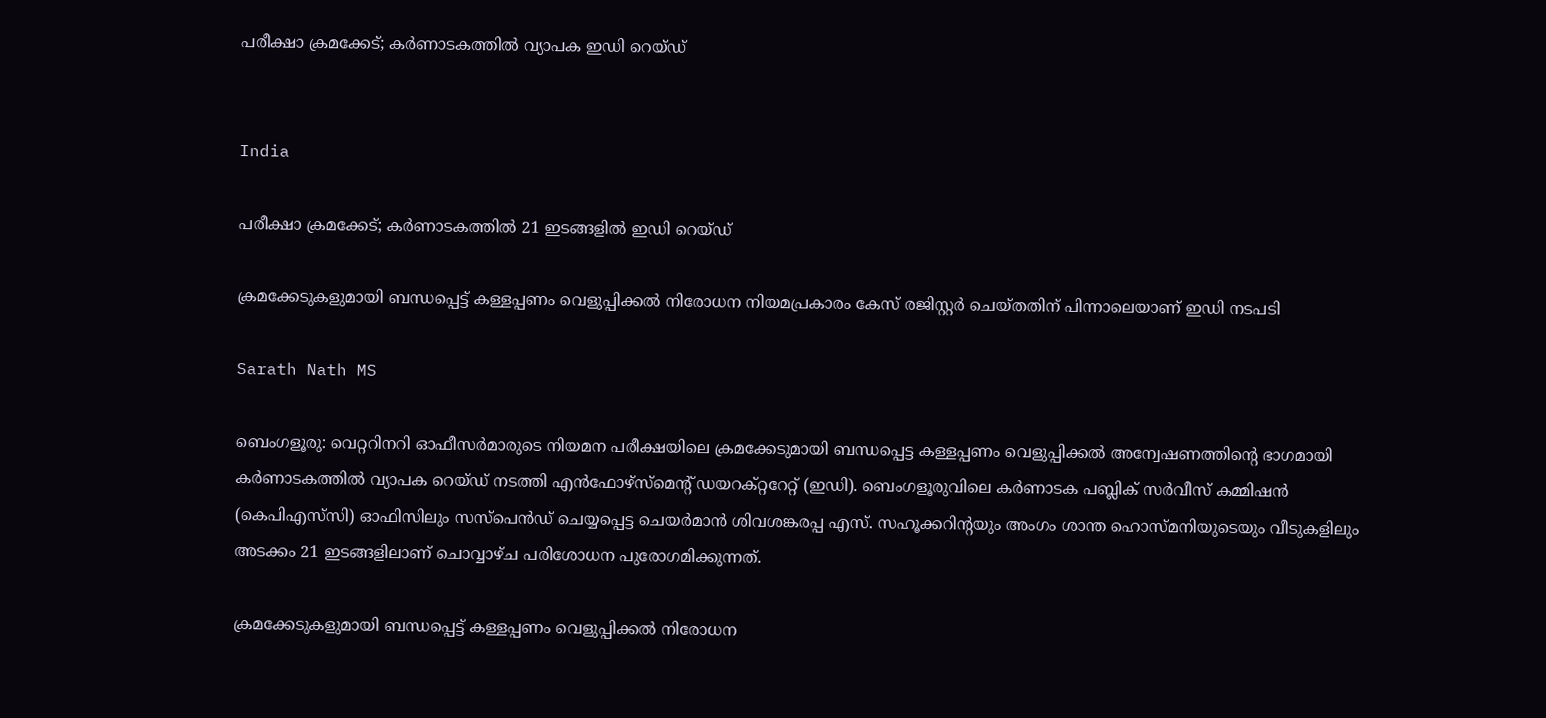പരീക്ഷാ ക്രമക്കേട്; കർണാടകത്തിൽ വ്യാപക ഇഡി റെയ്ഡ്


India

പരീക്ഷാ ക്രമക്കേട്; കർണാടകത്തിൽ 21 ഇടങ്ങളിൽ ഇഡി റെയ്ഡ്

ക്രമക്കേടുകളുമായി ബന്ധപ്പെട്ട് കള്ളപ്പണം വെളുപ്പിക്കൽ നിരോധന നിയമപ്രകാരം കേസ് രജിസ്റ്റർ ചെയ്തതിന് പിന്നാലെയാണ് ഇഡി നടപടി

Sarath Nath MS

ബെംഗളൂരു: വെറ്ററിനറി ഓഫീസർമാരുടെ നിയമന പരീക്ഷയിലെ ക്രമക്കേടുമായി ബന്ധപ്പെട്ട കള്ളപ്പണം വെളുപ്പിക്കൽ അന്വേഷണത്തിന്‍റെ ഭാഗമായി കർണാടകത്തിൽ വ്യാപക റെയ്ഡ് നടത്തി എൻഫോഴ്സ്മെന്‍റ് ഡയറക്റ്ററേറ്റ് (ഇഡി). ബെംഗളൂരുവിലെ കർണാടക പബ്ലിക് സർവീസ് കമ്മിഷൻ (കെപിഎസ്‌സി) ഓഫിസിലും സസ്‌പെൻഡ് ചെയ്യപ്പെട്ട ചെയർമാൻ ശിവശങ്കരപ്പ എസ്. സഹൂക്കറിന്‍റയും അംഗം ശാന്ത ഹൊസ്മനിയുടെയും വീടുകളിലും അടക്കം 21 ഇടങ്ങളിലാണ് ചൊവ്വാഴ്ച പരിശോധന പുരോഗമിക്കുന്നത്.

ക്രമക്കേടുകളുമായി ബന്ധപ്പെട്ട് കള്ളപ്പണം വെളുപ്പിക്കൽ നിരോധന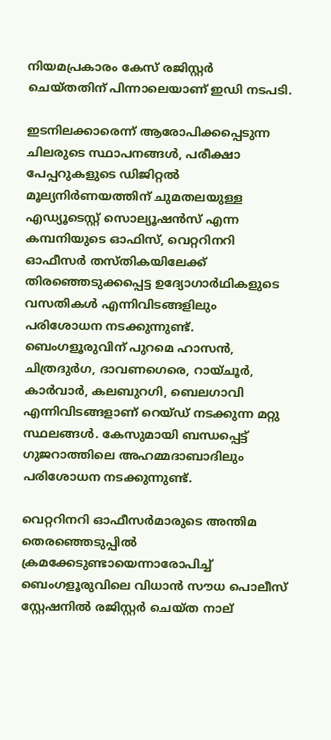നിയമപ്രകാരം കേസ് രജിസ്റ്റർ ചെയ്തതിന് പിന്നാലെയാണ് ഇഡി നടപടി.

ഇടനിലക്കാരെന്ന് ആരോപിക്കപ്പെടുന്ന ചിലരുടെ സ്ഥാപനങ്ങൾ, പരീക്ഷാ പേപ്പറുകളുടെ ഡിജിറ്റൽ മൂല്യനിർണയത്തിന് ചുമതലയുള്ള എഡ്യൂടെസ്റ്റ് സൊല്യൂഷൻസ് എന്ന കമ്പനിയുടെ ഓഫിസ്, വെറ്ററിനറി ഓഫീസർ തസ്തികയിലേക്ക് തിരഞ്ഞെടുക്കപ്പെട്ട ഉദ്യോഗാർഥികളുടെ വസതികൾ എന്നിവിടങ്ങളിലും പരിശോധന നടക്കുന്നുണ്ട്. ബെംഗളൂരുവിന് പുറമെ ഹാസൻ, ചിത്രദുർഗ, ദാവണഗെരെ, റായ്ചൂർ, കാർവാർ, കലബുറഗി, ബെലഗാവി എന്നിവിടങ്ങളാണ് റെയ്ഡ് നടക്കുന്ന മറ്റു സ്ഥലങ്ങൾ. കേസുമായി ബന്ധപ്പെട്ട് ഗുജറാത്തിലെ അഹമ്മദാബാദിലും പരിശോധന നടക്കുന്നുണ്ട്.

വെറ്ററിനറി ഓഫീസർമാരുടെ അന്തിമ തെരഞ്ഞെടുപ്പിൽ ക്രമക്കേടുണ്ടായെന്നാരോപിച്ച് ബെംഗളൂരുവിലെ വിധാൻ സൗധ പൊലീസ് സ്റ്റേഷനിൽ രജിസ്റ്റർ ചെയ്ത നാല്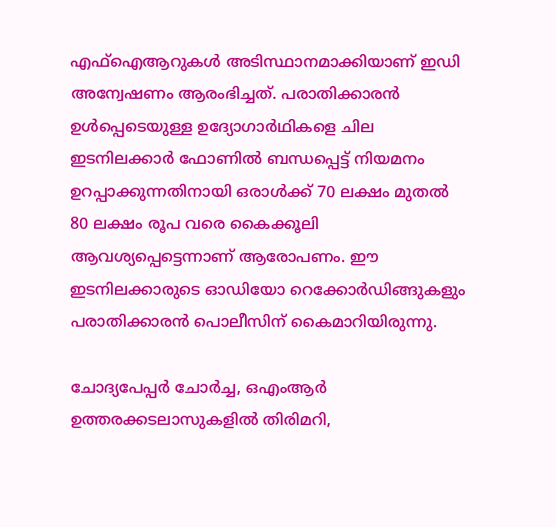എഫ്‌ഐആറുകൾ അടിസ്ഥാനമാക്കിയാണ് ഇഡി അന്വേഷണം ആരംഭിച്ചത്. പരാതിക്കാരൻ ഉൾപ്പെടെയുള്ള ഉദ്യോഗാർഥികളെ ചില ഇടനിലക്കാർ ഫോണിൽ ബന്ധപ്പെട്ട് നിയമനം ഉറപ്പാക്കുന്നതിനായി ഒരാൾക്ക് 70 ലക്ഷം മുതൽ 80 ലക്ഷം രൂപ വരെ കൈക്കൂലി ആവശ്യപ്പെട്ടെന്നാണ് ആരോപണം. ഈ ഇടനിലക്കാരുടെ ഓഡിയോ റെക്കോർഡിങ്ങുകളും പരാതിക്കാരൻ പൊലീസിന് കൈമാറിയിരുന്നു.

ചോദ്യപേപ്പർ ചോർച്ച, ഒഎംആർ ഉത്തരക്കടലാസുകളിൽ തിരിമറി,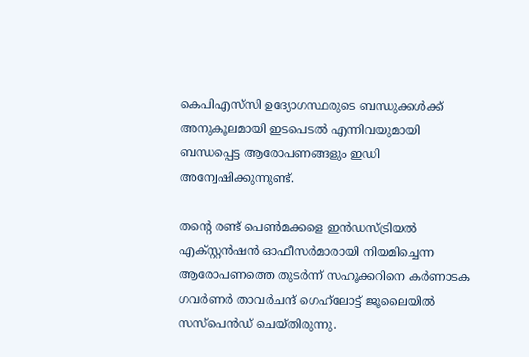കെപിഎസ്‌സി ഉദ്യോഗസ്ഥരുടെ ബന്ധുക്കൾക്ക് അനുകൂലമായി ഇടപെടൽ എന്നിവയുമായി ബന്ധപ്പെട്ട ആരോപണങ്ങളും ഇഡി അന്വേഷിക്കുന്നുണ്ട്.

തന്‍റെ രണ്ട് പെൺമക്കളെ ഇൻഡസ്ട്രിയൽ എക്സ്റ്റൻഷൻ ഓഫീസർമാരായി നിയമിച്ചെന്ന ആരോപണത്തെ തുടർന്ന് സഹൂക്കറിനെ കർണാടക ഗവർണർ താവർചന്ദ് ഗെഹ്‌ലോട്ട് ജൂലൈയിൽ സസ്‌പെൻഡ് ചെയ്തിരുന്നു.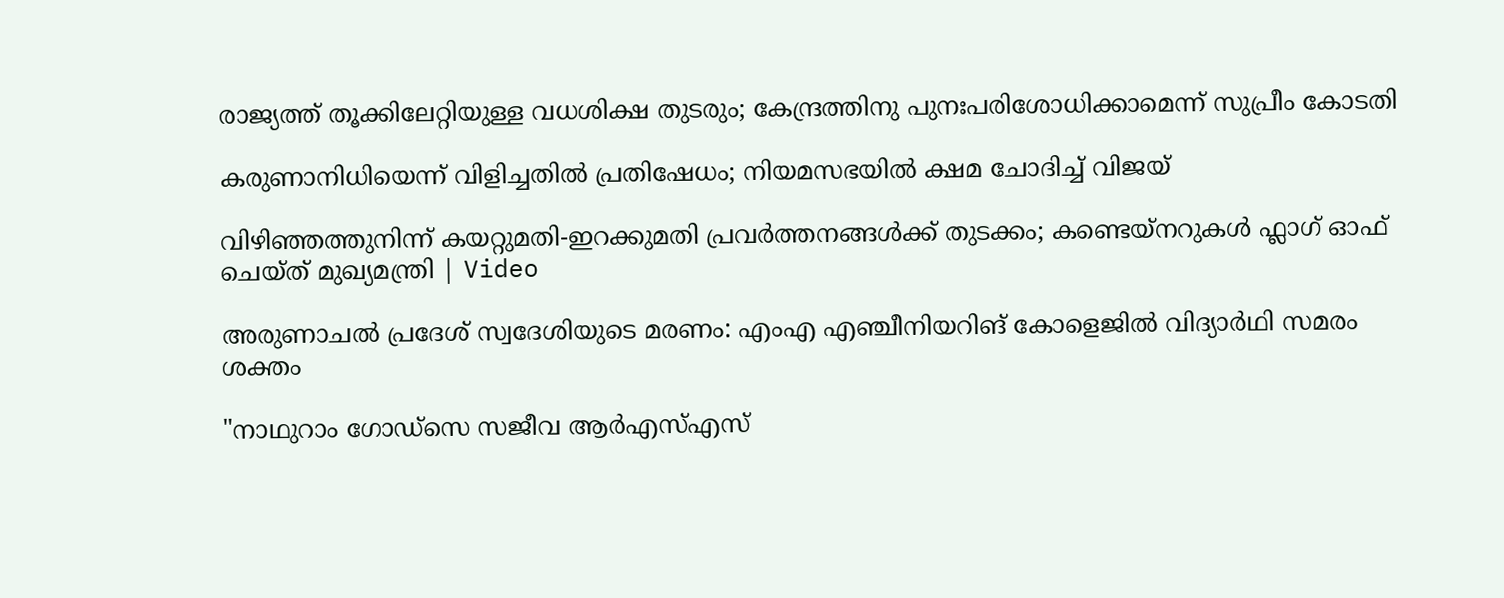രാജ്യത്ത് തൂക്കിലേറ്റിയുള്ള വധശിക്ഷ തുടരും; കേന്ദ്രത്തിനു പുനഃപരിശോധിക്കാമെന്ന് സുപ്രീം കോടതി

കരുണാനിധിയെന്ന് വിളിച്ചതിൽ പ്രതിഷേധം; നിയമസഭയിൽ ക്ഷമ ചോദിച്ച് വിജയ്

വിഴിഞ്ഞത്തുനിന്ന് കയറ്റുമതി-ഇറക്കുമതി പ്രവർത്തനങ്ങൾക്ക് തുടക്കം; കണ്ടെയ്‌നറുകൾ ഫ്ലാഗ് ഓഫ് ചെയ്ത് മുഖ്യമന്ത്രി | Video

അരുണാചൽ പ്രദേശ് സ്വദേശിയുടെ മരണം: എംഎ എഞ്ചീനിയറിങ് കോളെജിൽ വിദ്യാർഥി സമരം ശക്തം

"നാഥുറാം ഗോഡ്സെ സജീവ ആർഎസ്എസ്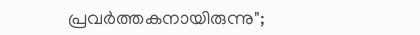പ്രവർത്തകനായിരുന്നു";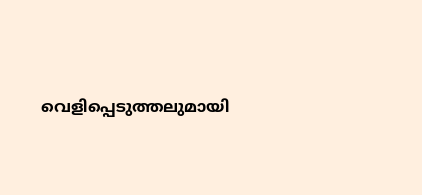വെളിപ്പെടുത്തലുമായി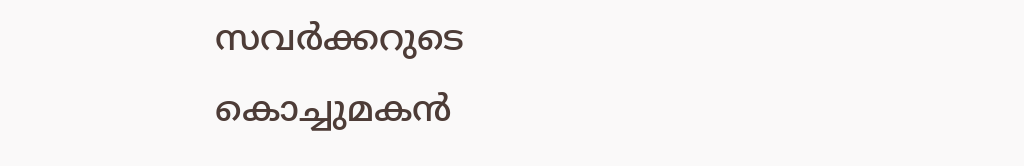സവർക്കറുടെ കൊച്ചുമകൻ